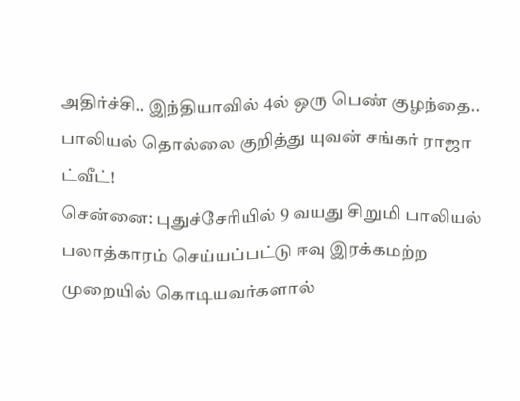அதிர்ச்சி.. இந்தியாவில் 4ல் ஒரு பெண் குழந்தை.. பாலியல் தொல்லை குறித்து யுவன் சங்கர் ராஜா ட்வீட்!
சென்னை: புதுச்சேரியில் 9 வயது சிறுமி பாலியல் பலாத்காரம் செய்யப்பட்டு ஈவு இரக்கமற்ற முறையில் கொடியவர்களால்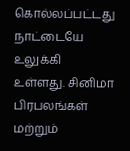கொல்லப்பட்டது நாட்டையே உலுக்கி உள்ளது. சினிமா பிரபலங்கள் மற்றும்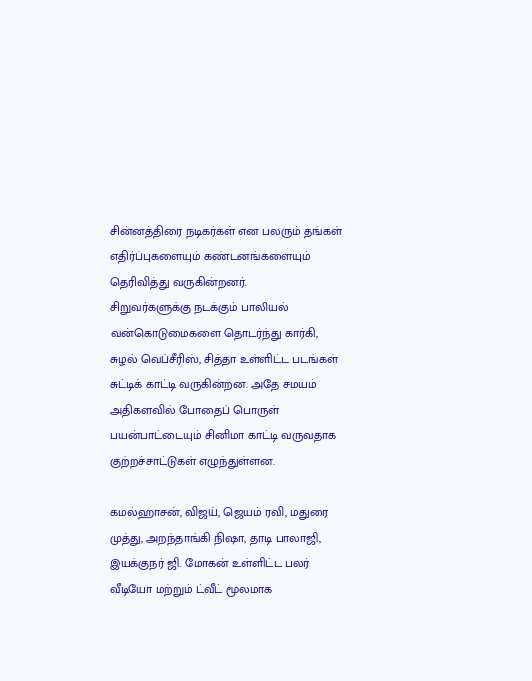சின்னத்திரை நடிகர்கள் என பலரும் தங்கள் எதிர்ப்புகளையும் கண்டனங்களையும் தெரிவித்து வருகின்றனர்.
சிறுவர்களுக்கு நடக்கும் பாலியல் வன்கொடுமைகளை தொடர்ந்து கார்கி, சுழல் வெப்சீரிஸ், சித்தா உள்ளிட்ட படங்கள் சுட்டிக் காட்டி வருகின்றன. அதே சமயம் அதிகளவில் போதைப் பொருள் பயன்பாட்டையும் சினிமா காட்டி வருவதாக குற்றச்சாட்டுகள் எழுந்துள்ளன.

கமல்ஹாசன், விஜய், ஜெயம் ரவி, மதுரை முத்து, அறந்தாங்கி நிஷா, தாடி பாலாஜி, இயக்குநர் ஜி. மோகன் உள்ளிட்ட பலர் வீடியோ மற்றும் ட்வீட் மூலமாக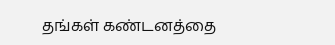தங்கள் கண்டனத்தை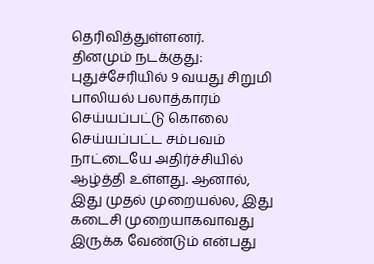தெரிவித்துள்ளனர்.
தினமும் நடக்குது: புதுச்சேரியில் 9 வயது சிறுமி பாலியல் பலாத்காரம் செய்யப்பட்டு கொலை செய்யப்பட்ட சம்பவம் நாட்டையே அதிர்ச்சியில் ஆழ்த்தி உள்ளது. ஆனால், இது முதல் முறையல்ல, இது கடைசி முறையாகவாவது இருக்க வேண்டும் என்பது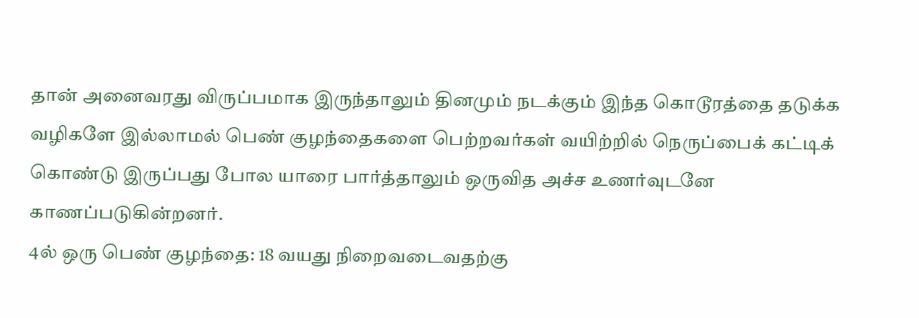தான் அனைவரது விருப்பமாக இருந்தாலும் தினமும் நடக்கும் இந்த கொடூரத்தை தடுக்க வழிகளே இல்லாமல் பெண் குழந்தைகளை பெற்றவர்கள் வயிற்றில் நெருப்பைக் கட்டிக் கொண்டு இருப்பது போல யாரை பார்த்தாலும் ஒருவித அச்ச உணர்வுடனே காணப்படுகின்றனர்.
4ல் ஒரு பெண் குழந்தை: 18 வயது நிறைவடைவதற்கு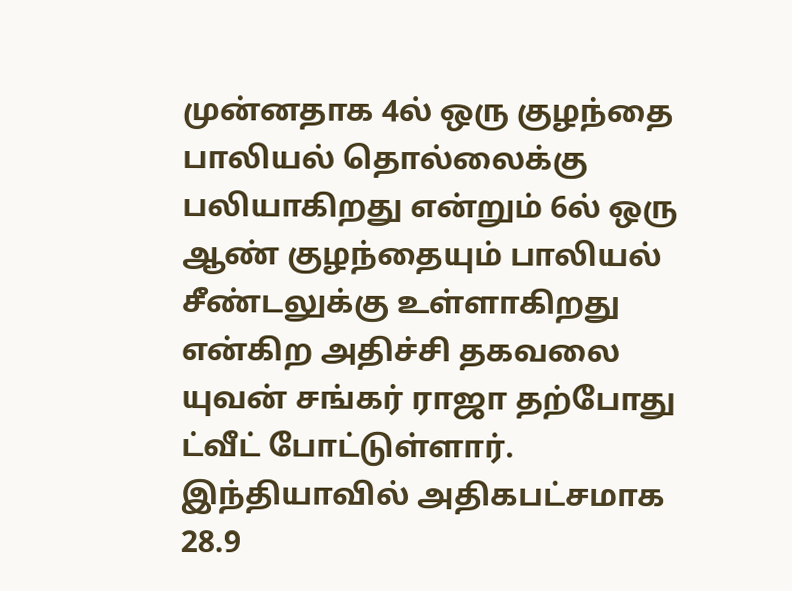முன்னதாக 4ல் ஒரு குழந்தை பாலியல் தொல்லைக்கு பலியாகிறது என்றும் 6ல் ஒரு ஆண் குழந்தையும் பாலியல் சீண்டலுக்கு உள்ளாகிறது என்கிற அதிச்சி தகவலை யுவன் சங்கர் ராஜா தற்போது ட்வீட் போட்டுள்ளார். இந்தியாவில் அதிகபட்சமாக 28.9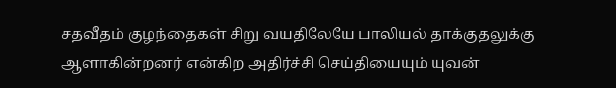சதவீதம் குழந்தைகள் சிறு வயதிலேயே பாலியல் தாக்குதலுக்கு ஆளாகின்றனர் என்கிற அதிர்ச்சி செய்தியையும் யுவன்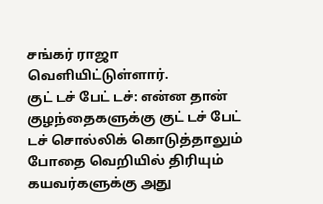சங்கர் ராஜா வெளியிட்டுள்ளார்.
குட் டச் பேட் டச்: என்ன தான் குழந்தைகளுக்கு குட் டச் பேட் டச் சொல்லிக் கொடுத்தாலும் போதை வெறியில் திரியும் கயவர்களுக்கு அது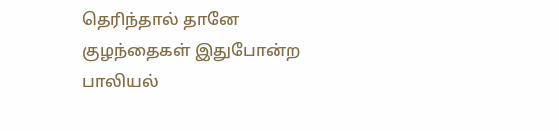தெரிந்தால் தானே குழந்தைகள் இதுபோன்ற பாலியல்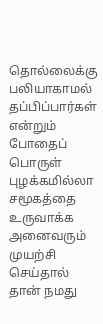தொல்லைக்கு பலியாகாமல் தப்பிப்பார்கள் என்றும் போதைப் பொருள் புழக்கமில்லா சமூகத்தை உருவாக்க அனைவரும் முயற்சி செய்தால் தான் நமது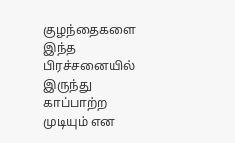குழந்தைகளை இந்த பிரச்சனையில் இருந்து காப்பாற்ற முடியும் என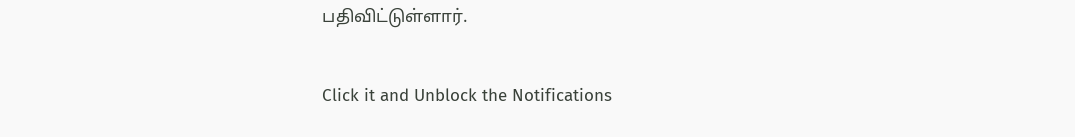பதிவிட்டுள்ளார்.


Click it and Unblock the Notifications